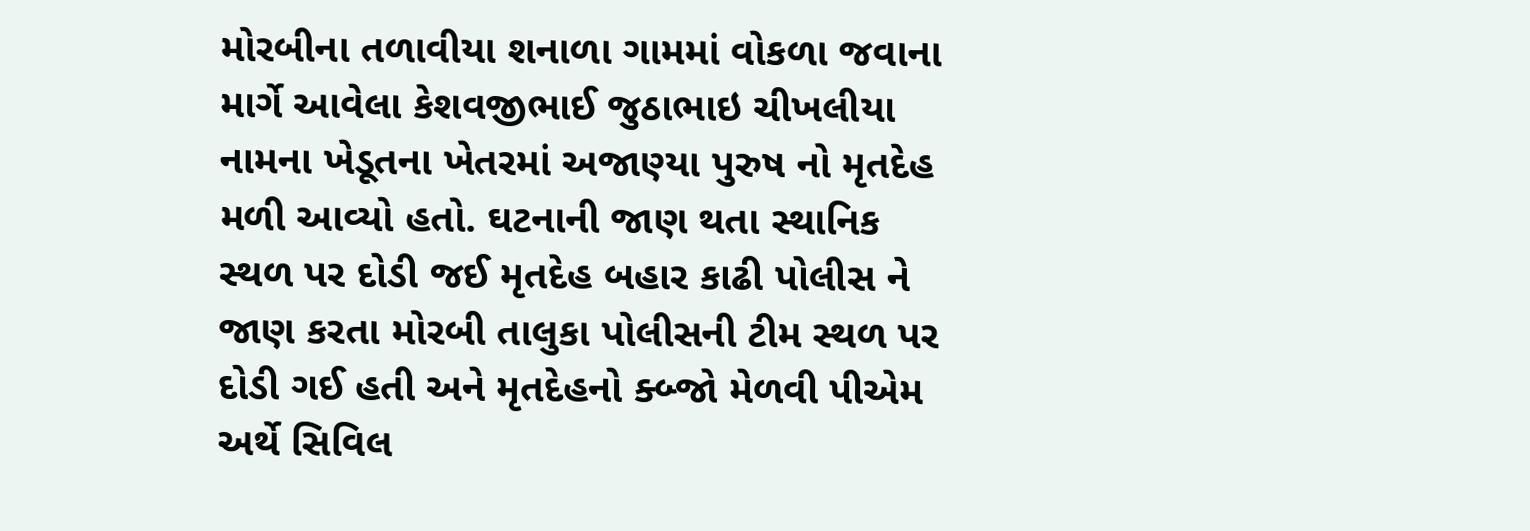મોરબીના તળાવીયા શનાળા ગામમાં વોકળા જવાના માર્ગે આવેલા કેશવજીભાઈ જુઠાભાઇ ચીખલીયા નામના ખેડૂતના ખેતરમાં અજાણ્યા પુરુષ નો મૃતદેહ મળી આવ્યો હતો. ઘટનાની જાણ થતા સ્થાનિક સ્થળ પર દોડી જઈ મૃતદેહ બહાર કાઢી પોલીસ ને જાણ કરતા મોરબી તાલુકા પોલીસની ટીમ સ્થળ પર દોડી ગઈ હતી અને મૃતદેહનો ક્બ્જો મેળવી પીએમ અર્થે સિવિલ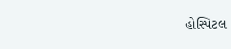હોસ્પિટલ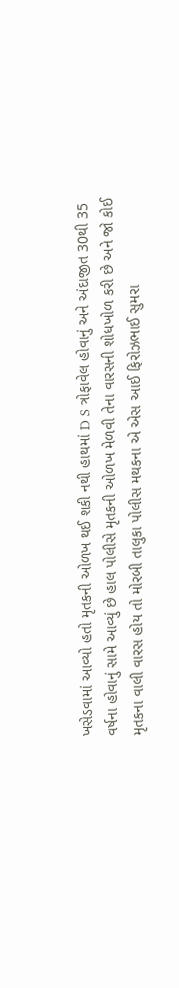ખસેડવામાં આવ્યો હતો મૃતકની ઓળખ થઈ શકી નથી હાથમાં D S ત્રોફાવેલ હોવાનું અને અંદાજીત 30થી 35 વર્ષના હોવાનું સામે આવ્યું છે હાલ પોલીસે મૃતકની ઓળખ મેળવી તેના વારસની શોધખોળ કરી છે અને જો કોઈ મૃતકના વાલી વારસ હોય તો મોરબી તાલુકા પોલીસ મથકના એ એસ આઈ ફિરોઝભાઈ સુમરા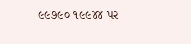૯૯૭૯૦ ૧૯૯૪૪ પર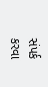સંપર્ક કરવા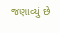જણાવ્યું છે